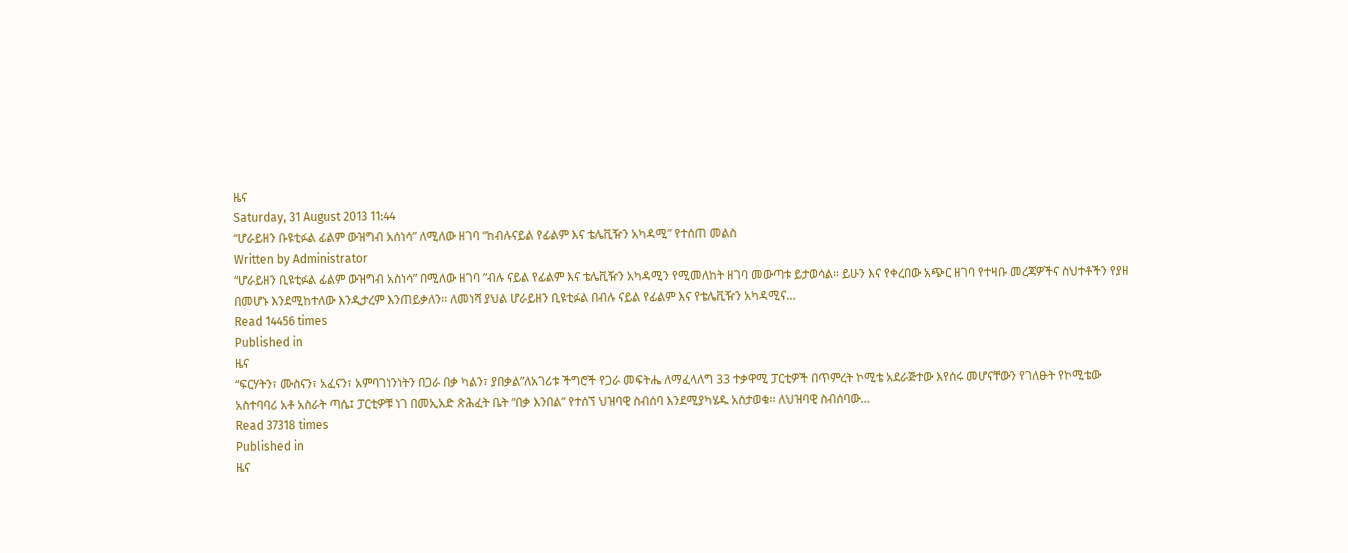ዜና
Saturday, 31 August 2013 11:44
“ሆራይዘን ቡዩቲፉል ፊልም ውዝግብ አሰነሳ” ለሚለው ዘገባ “ከብሉናይል የፊልም እና ቴሌቪዥን አካዳሚ” የተሰጠ መልስ
Written by Administrator
“ሆራይዘን ቢዩቲፉል ፊልም ውዝግብ አስነሳ” በሚለው ዘገባ ”ብሉ ናይል የፊልም እና ቴሌቪዥን አካዳሚን የሚመለከት ዘገባ መውጣቱ ይታወሳል፡፡ ይሁን እና የቀረበው አጭር ዘገባ የተዛቡ መረጃዎችና ስህተቶችን የያዘ በመሆኑ እንደሚከተለው እንዲታረም እንጠይቃለን፡፡ ለመነሻ ያህል ሆራይዘን ቢዩቲፉል በብሉ ናይል የፊልም እና የቴሌቪዥን አካዳሚና…
Read 14456 times
Published in
ዜና
“ፍርሃትን፣ ሙስናን፣ አፈናን፣ አምባገነንነትን በጋራ በቃ ካልን፣ ያበቃል”ለአገሪቱ ችግሮች የጋራ መፍትሔ ለማፈላለግ 33 ተቃዋሚ ፓርቲዎች በጥምረት ኮሚቴ አደራጅተው እየሰሩ መሆናቸውን የገለፁት የኮሚቴው አስተባባሪ አቶ አስራት ጣሴ፤ ፓርቲዎቹ ነገ በመኢአድ ጽሕፈት ቤት “በቃ እንበል” የተሰኘ ህዝባዊ ስብሰባ እንደሚያካሄዱ አስታወቁ፡፡ ለህዝባዊ ስብሰባው…
Read 37318 times
Published in
ዜና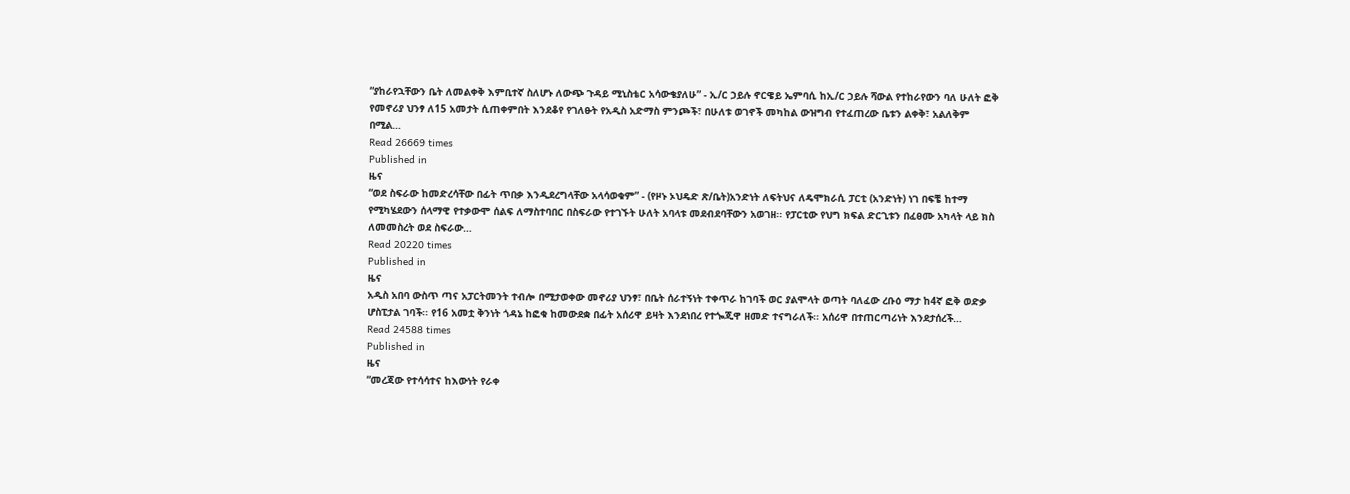“ያከራየኋቸውን ቤት ለመልቀቅ እምቢተኛ ስለሆኑ ለውጭ ጉዳይ ሚኒስቴር አሳውቄያለሁ” - ኢ/ር ኃይሉ ኖርዌይ ኤምባሲ ከኢ/ር ኃይሉ ሻውል የተከራየውን ባለ ሁለት ፎቅ የመኖሪያ ህንፃ ለ15 አመታት ሲጠቀምበት እንደቆየ የገለፁት የአዲስ አድማስ ምንጮች፣ በሁለቱ ወገኖች መካከል ውዝግብ የተፈጠረው ቤቱን ልቀቅ፣ አልለቅም በሚል…
Read 26669 times
Published in
ዜና
“ወደ ስፍራው ከመድረሳቸው በፊት ጥበቃ እንዲደረግላቸው አላሳወቁም” - (የዞኑ ኦህዴድ ጽ/ቤት)አንድነት ለፍትህና ለዴሞክራሲ ፓርቲ (አንድነት) ነገ በፍቼ ከተማ የሚካሄደውን ሰላማዊ የተቃውሞ ሰልፍ ለማስተባበር በስፍራው የተገኙት ሁለት አባላቱ መደብደባቸውን አወገዘ፡፡ የፓርቲው የህግ ክፍል ድርጊቱን በፈፀሙ አካላት ላይ ክስ ለመመስረት ወደ ስፍራው…
Read 20220 times
Published in
ዜና
አዲስ አበባ ውስጥ ጣና አፓርትመንት ተብሎ በሚታወቀው መኖሪያ ህንፃ፣ በቤት ሰራተኝነት ተቀጥራ ከገባች ወር ያልሞላት ወጣት ባለፈው ረቡዕ ማታ ከ4ኛ ፎቅ ወድቃ ሆስፒታል ገባች፡፡ የ16 አመቷ ቅንነት ጎዳኔ ከፎቁ ከመውደቋ በፊት አሰሪዋ ይዛት እንደነበረ የተጐጂዋ ዘመድ ተናግራለች፡፡ አሰሪዋ በተጠርጣሪነት እንደታሰረች…
Read 24588 times
Published in
ዜና
“መረጃው የተሳሳተና ከእውነት የራቀ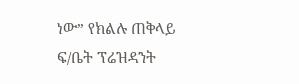ነው” የክልሉ ጠቅላይ ፍ/ቤት ፕሬዝዳንት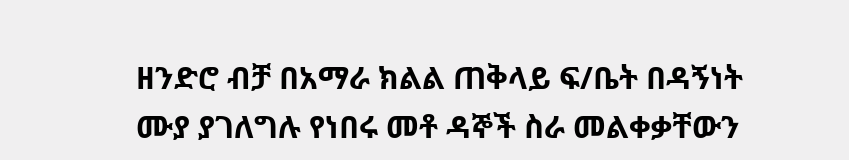ዘንድሮ ብቻ በአማራ ክልል ጠቅላይ ፍ/ቤት በዳኝነት ሙያ ያገለግሉ የነበሩ መቶ ዳኞች ስራ መልቀቃቸውን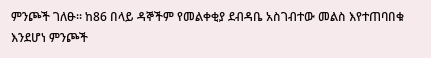ምንጮች ገለፁ፡፡ ከ86 በላይ ዳኞችም የመልቀቂያ ደብዳቤ አስገብተው መልስ እየተጠባበቁ እንደሆነ ምንጮች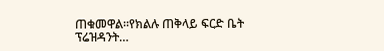ጠቁመዋል፡፡የክልሉ ጠቅላይ ፍርድ ቤት ፕሬዝዳንት…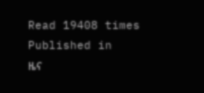Read 19408 times
Published in
ዜና